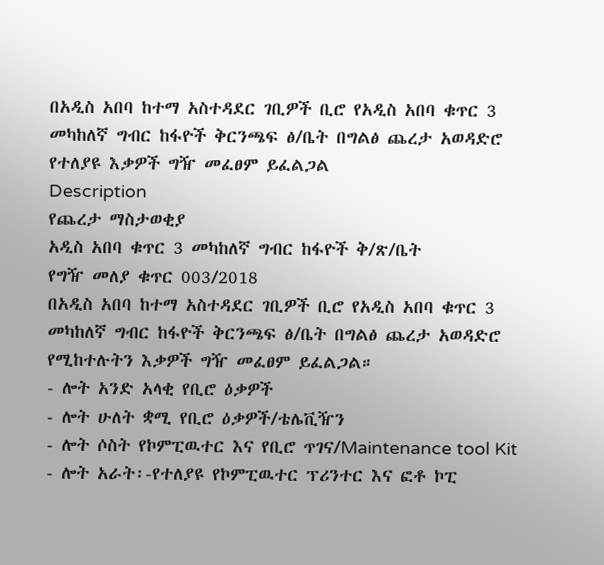በአዲስ አበባ ከተማ አስተዳደር ገቢዎች ቢሮ የአዲስ አበባ ቁጥር 3 መካከለኛ ግብር ከፋዮች ቅርንጫፍ ፅ/ቤት በግልፅ ጨረታ አወዳድሮ የተለያዩ እቃዎች ግዥ መፈፀም ይፈልጋል
Description
የጨረታ ማስታወቂያ
አዲስ አበባ ቁጥር 3 መካከለኛ ግብር ከፋዮች ቅ/ጽ/ቤት
የግዥ መለያ ቁጥር 003/2018
በአዲስ አበባ ከተማ አስተዳደር ገቢዎች ቢሮ የአዲስ አበባ ቁጥር 3 መካከለኛ ግብር ከፋዮች ቅርንጫፍ ፅ/ቤት በግልፅ ጨረታ አወዳድሮ የሚከተሉትን እቃዎች ግዥ መፈፀም ይፈልጋል።
- ሎት አንድ አላቂ የቢሮ ዕቃዎች
- ሎት ሁለት ቋሚ የቢሮ ዕቃዎች/ቴሌቪዥን
- ሎት ሶስት የኮምፒዉተር እና የቢሮ ጥገና/Maintenance tool Kit
- ሎት አራት፡-የተለያዩ የኮምፒዉተር ፕሪንተር እና ፎቶ ኮፒ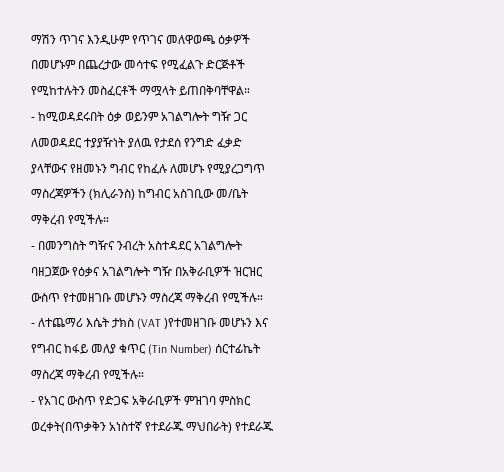ማሽን ጥገና እንዲሁም የጥገና መለዋወጫ ዕቃዎች
በመሆኑም በጨረታው መሳተፍ የሚፈልጉ ድርጅቶች የሚከተሉትን መስፈርቶች ማሟላት ይጠበቅባቸዋል።
- ከሚወዳደሩበት ዕቃ ወይንም አገልግሎት ግዥ ጋር ለመወዳደር ተያያዥነት ያለዉ የታደሰ የንግድ ፈቃድ ያላቸውና የዘመኑን ግብር የከፈሉ ለመሆኑ የሚያረጋግጥ ማስረጃዎችን (ክሊራንስ) ከግብር አስገቢው መ/ቤት ማቅረብ የሚችሉ።
- በመንግስት ግዥና ንብረት አስተዳደር አገልግሎት ባዘጋጀው የዕቃና አገልግሎት ግዥ በአቅራቢዎች ዝርዝር ውስጥ የተመዘገቡ መሆኑን ማስረጃ ማቅረብ የሚችሉ።
- ለተጨማሪ እሴት ታክስ (VAT )የተመዘገቡ መሆኑን እና የግብር ከፋይ መለያ ቁጥር (Tin Number) ሰርተፊኬት ማስረጃ ማቅረብ የሚችሉ።
- የአገር ውስጥ የድጋፍ አቅራቢዎች ምዝገባ ምስክር ወረቀት(በጥቃቅን አነስተኛ የተደራጁ ማህበራት) የተደራጁ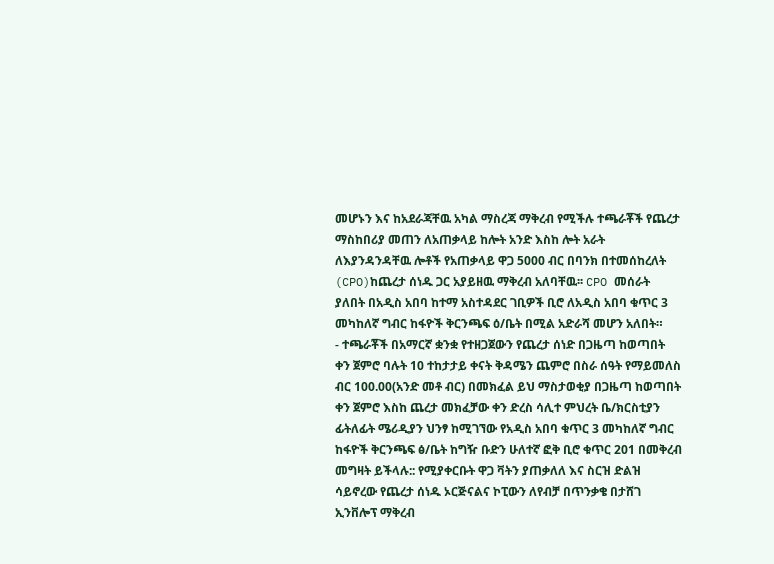መሆኑን እና ከአደራጃቸዉ አካል ማስረጃ ማቅረብ የሚችሉ ተጫራቾች የጨረታ ማስከበሪያ መጠን ለአጠቃላይ ከሎት አንድ እስከ ሎት አራት ለእያንዳንዳቸዉ ሎቶች የአጠቃላይ ዋጋ 5000 ብር በባንክ በተመሰከረለት (CPO)ከጨረታ ሰነዱ ጋር አያይዘዉ ማቅረብ አለባቸዉ፡፡ CPO መሰራት ያለበት በአዲስ አበባ ከተማ አስተዳደር ገቢዎች ቢሮ ለአዲስ አበባ ቁጥር 3 መካከለኛ ግብር ከፋዮች ቅርንጫፍ ዕ/ቤት በሚል አድራሻ መሆን አለበት።
- ተጫራቾች በአማርኛ ቋንቋ የተዘጋጀውን የጨረታ ሰነድ በጋዜጣ ከወጣበት ቀን ጀምሮ ባሉት 10 ተከታታይ ቀናት ቅዳሜን ጨምሮ በስራ ሰዓት የማይመለስ ብር 100.00(አንድ መቶ ብር) በመክፈል ይህ ማስታወቂያ በጋዜጣ ከወጣበት ቀን ጀምሮ እስከ ጨረታ መክፈቻው ቀን ድረስ ሳሊተ ምህረት ቤ/ክርስቲያን ፊትለፊት ሜሪዲያን ህንፃ ከሚገኘው የአዲስ አበባ ቁጥር 3 መካከለኛ ግብር ከፋዮች ቅርንጫፍ ፅ/ቤት ከግዥ ቡድን ሁለተኛ ፎቅ ቢሮ ቁጥር 201 በመቅረብ መግዛት ይችላሉ:: የሚያቀርቡት ዋጋ ቫትን ያጠቃለለ እና ስርዝ ድልዝ ሳይኖረው የጨረታ ሰነዱ ኦርጅናልና ኮፒውን ለየብቻ በጥንቃቄ በታሸገ ኢንቨሎፕ ማቅረብ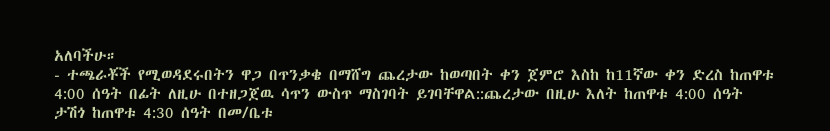አለባችሁ።
- ተጫራቾች የሚወዳደሩበትን ዋጋ በጥንቃቄ በማሸግ ጨረታው ከወጣበት ቀን ጀምሮ እስከ ከ11ኛው ቀን ድረስ ከጠዋቱ 4:00 ሰዓት በፊት ለዚሁ በተዘጋጀዉ ሳጥን ውስጥ ማስገባት ይገባቸዋል::ጨረታው በዚሁ እለት ከጠዋቱ 4:00 ሰዓት ታሽጎ ከጠዋቱ 4:30 ሰዓት በመ/ቤቱ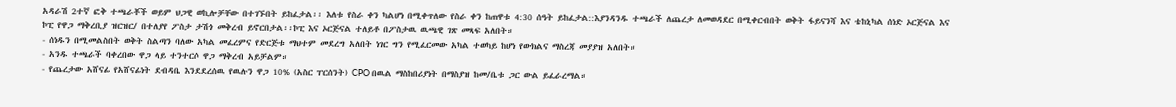አዳራሽ 2ተኛ ፎቅ ተጫራቾች ወይም ህጋዊ ወኪሎቻቸው በተገኙበት ይከፈታል፡፡ እለቱ የስራ ቀን ካልሆነ በሚቀጥለው የስራ ቀን ከጠዋቱ 4:30 ሰዓት ይከፈታል::እያንዳንዱ ተጫራች ለጨረታ ለመወዳደር በሚቀርብበት ወቅት ፋይናንሻ እና ቴከኒካል ሰነድ ኦርጅናል እና ኮፒ የዋጋ ማቅረቢያ ዝርዝር/ በተለያየ ፖስታ ታሽጎ መቅረብ ይኖርበታል፡፡ኮፒ እና ኦርጅናል ተለይቶ በፖስታዉ ዉጫዊ ገጽ መጻፍ አለበት።
- ሰነዱን በሚመልስበት ወቅት ስልጣን ባለው አካል መፈረምና የድርጅቱ ማህተም መደረግ አለበት ነገር ግን የሚፈርመው አካል ተወካይ ከሆነ የውክልና ማስረጃ መያያዝ አለበት።
- አንዱ ተጫራች ባቀረበው ዋጋ ላይ ተንተርሶ ዋጋ ማቅረብ አይቻልም።
- የጨረታው አሸናፊ የአሸናፊነት ደብዳቤ እንደደረሰዉ የዉሉን ዋጋ 10% (አስር ፐርሰንት) CPO በዉል ማስከበሪያነት በማስያዝ ከመ/ቤቱ ጋር ውል ይፈራረማል።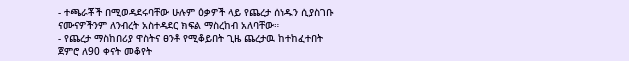- ተጫራቾች በሚወዳደሩባቸው ሁሉም ዕቃዎች ላይ የጨረታ ሰነዱን ሲያስገቡ ናሙናዎችንም ለንብረት አስተዳደር ክፍል ማስረከብ አለባቸው።
- የጨረታ ማስከበሪያ ዋስትና ፀንቶ የሚቆይበት ጊዜ ጨረታዉ ከተከፈተበት ጀምሮ ለ90 ቀናት መቆየት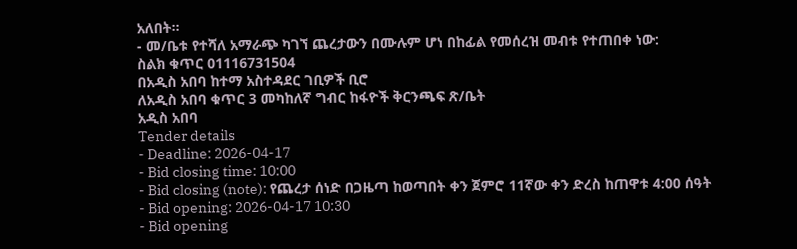አለበት።
- መ/ቤቱ የተሻለ አማራጭ ካገኘ ጨረታውን በሙሉም ሆነ በከፊል የመሰረዝ መብቱ የተጠበቀ ነው:
ስልክ ቁጥር 01116731504
በአዲስ አበባ ከተማ አስተዳደር ገቢዎች ቢሮ
ለአዲስ አበባ ቁጥር 3 መካከለኛ ግብር ከፋዮች ቅርንጫፍ ጽ/ቤት
አዲስ አበባ
Tender details
- Deadline: 2026-04-17
- Bid closing time: 10:00
- Bid closing (note): የጨረታ ሰነድ በጋዜጣ ከወጣበት ቀን ጀምሮ 11ኛው ቀን ድረስ ከጠዋቱ 4:00 ሰዓት
- Bid opening: 2026-04-17 10:30
- Bid opening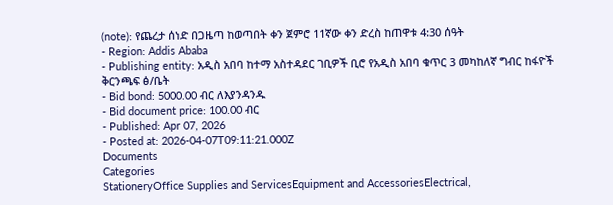(note): የጨረታ ሰነድ በጋዜጣ ከወጣበት ቀን ጀምሮ 11ኛው ቀን ድረስ ከጠዋቱ 4:30 ሰዓት
- Region: Addis Ababa
- Publishing entity: አዲስ አበባ ከተማ አስተዳደር ገቢዎች ቢሮ የአዲስ አበባ ቁጥር 3 መካከለኛ ግብር ከፋዮች ቅርንጫፍ ፅ/ቤት
- Bid bond: 5000.00 ብር ለእያንዳንዱ
- Bid document price: 100.00 ብር
- Published: Apr 07, 2026
- Posted at: 2026-04-07T09:11:21.000Z
Documents
Categories
StationeryOffice Supplies and ServicesEquipment and AccessoriesElectrical,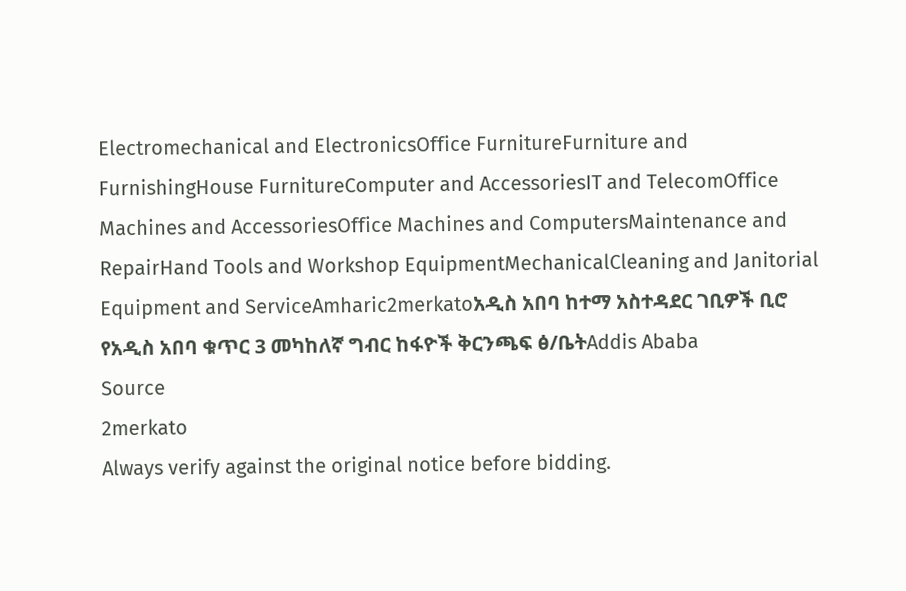Electromechanical and ElectronicsOffice FurnitureFurniture and FurnishingHouse FurnitureComputer and AccessoriesIT and TelecomOffice Machines and AccessoriesOffice Machines and ComputersMaintenance and RepairHand Tools and Workshop EquipmentMechanicalCleaning and Janitorial Equipment and ServiceAmharic2merkatoአዲስ አበባ ከተማ አስተዳደር ገቢዎች ቢሮ የአዲስ አበባ ቁጥር 3 መካከለኛ ግብር ከፋዮች ቅርንጫፍ ፅ/ቤትAddis Ababa
Source
2merkato
Always verify against the original notice before bidding.